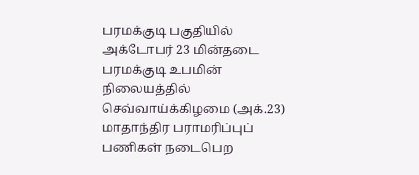பரமக்குடி பகுதியில் அக்டோபர் 23 மின்தடை
பரமக்குடி உபமின் நிலையத்தில் செவ்வாய்க்கிழமை (அக்.23) மாதாந்திர பராமரிப்புப் பணிகள் நடைபெற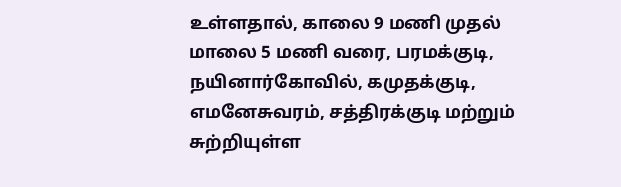உள்ளதால், காலை 9 மணி முதல் மாலை 5 மணி வரை, பரமக்குடி, நயினார்கோவில், கமுதக்குடி, எமனேசுவரம், சத்திரக்குடி மற்றும் சுற்றியுள்ள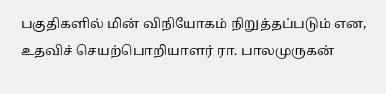பகுதிகளில் மின் விநியோகம் நிறுத்தப்படும் என, உதவிச் செயற்பொறியாளர் ரா. பாலமுருகன்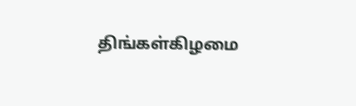திங்கள்கிழமை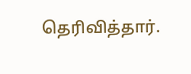தெரிவித்தார்.